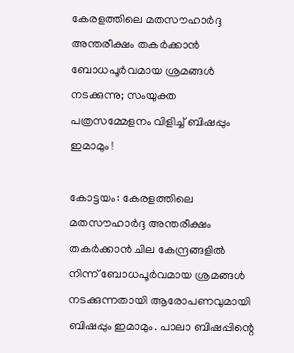കേരളത്തിലെ മതസൗഹാര്‍ദ്ദ അന്തരീക്ഷം തകര്‍ക്കാന്‍ ബോധപൂര്‍വമായ ശ്രമങ്ങള്‍ നടക്കുന്നു; സംയുക്ത പത്രസമ്മേളനം വിളിച്ച് ബിഷപ്പും ഇമാമും !

കോട്ടയം: കേരളത്തിലെ മതസൗഹാര്‍ദ്ദ അന്തരീക്ഷം തകര്‍ക്കാന്‍ ചില കേന്ദ്രങ്ങളില്‍ നിന്ന് ബോധപൂര്‍വമായ ശ്രമങ്ങള്‍ നടക്കുന്നതായി ആരോപണവുമായി ബിഷപ്പും ഇമാമും. പാലാ ബിഷപ്പിന്റെ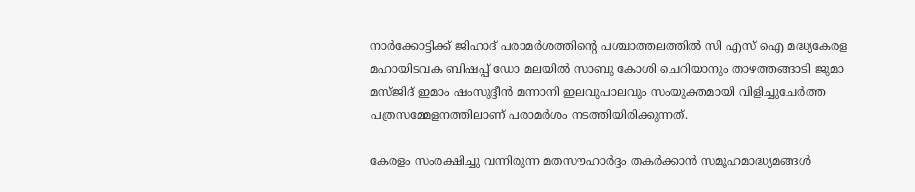നാര്‍ക്കോട്ടിക്ക് ജിഹാദ് പരാമര്‍ശത്തിന്റെ പശ്ചാത്തലത്തില്‍ സി എസ് ഐ മദ്ധ്യകേരള മഹായിടവക ബിഷപ്പ് ഡോ മലയില്‍ സാബു കോശി ചെറിയാനും താഴത്തങ്ങാടി ജുമാ മസ്ജിദ് ഇമാം ഷംസുദ്ദീന്‍ മന്നാനി ഇലവുപാലവും സംയുക്തമായി വിളിച്ചുചേര്‍ത്ത പത്രസമ്മേളനത്തിലാണ് പരാമര്‍ശം നടത്തിയിരിക്കുന്നത്.

കേരളം സംരക്ഷിച്ചു വന്നിരുന്ന മതസൗഹാര്‍ദ്ദം തകര്‍ക്കാന്‍ സമൂഹമാദ്ധ്യമങ്ങള്‍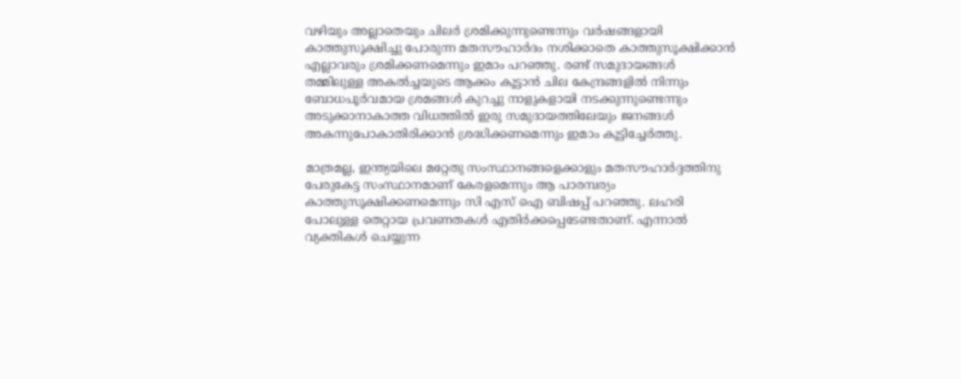വഴിയും അല്ലാതെയും ചിലര്‍ ശ്രമിക്കുന്നുണ്ടെന്നും വര്‍ഷങ്ങളായി കാത്തുസൂക്ഷിച്ചു പോരുന്ന മതസൗഹാര്‍ദം നശിക്കാതെ കാത്തുസൂക്ഷിക്കാന്‍ എല്ലാവരും ശ്രമിക്കണമെന്നും ഇമാം പറഞ്ഞു. രണ്ട് സമുദായങ്ങള്‍ തമ്മിലുള്ള അകല്‍ച്ചയുടെ ആക്കം കൂട്ടാന്‍ ചില കേന്ദ്രങ്ങളില്‍ നിന്നും ബോധപൂര്‍വമായ ശ്രമങ്ങള്‍ കുറച്ചു നാളുകളായി നടക്കുന്നുണ്ടെന്നും അടുക്കാനാകാത്ത വിധത്തില്‍ ഇരു സമുദായത്തിലേയും ജനങ്ങള്‍ അകന്നുപോകാതിരിക്കാന്‍ ശ്രദ്ധിക്കണമെന്നും ഇമാം കൂട്ടിച്ചേര്‍ത്തു.

മാത്രമല്ല, ഇന്ത്യയിലെ മറ്റേതു സംസ്ഥാനങ്ങളെക്കാളും മതസൗഹാര്‍ദ്ദത്തിനു പേരുകേട്ട സംസ്ഥാനമാണ് കേരളമെന്നും ആ പാരമ്പര്യം കാത്തുസൂക്ഷിക്കണമെന്നും സി എസ് ഐ ബിഷപ്പ് പറഞ്ഞു. ലഹരി പോലുള്ള തെറ്റായ പ്രവണതകള്‍ എതിര്‍ക്കപ്പെടേണ്ടതാണ്. എന്നാല്‍ വ്യക്തികള്‍ ചെയ്യുന്ന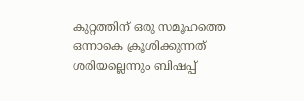കുറ്റത്തിന് ഒരു സമൂഹത്തെ ഒന്നാകെ ക്രൂശിക്കുന്നത് ശരിയല്ലെന്നും ബിഷപ്പ്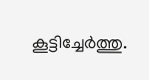കൂട്ടിച്ചേര്‍ത്തു.